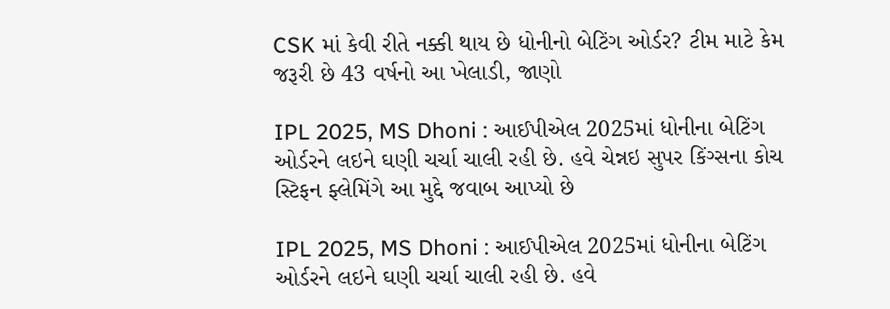CSK માં કેવી રીતે નક્કી થાય છે ધોનીનો બેટિંગ ઓર્ડર? ટીમ માટે કેમ જરૂરી છે 43 વર્ષનો આ ખેલાડી, જાણો

IPL 2025, MS Dhoni : આઈપીએલ 2025માં ધોનીના બેટિંગ ઓર્ડરને લઇને ઘણી ચર્ચા ચાલી રહી છે. હવે ચેન્નઇ સુપર કિંગ્સના કોચ સ્ટિફન ફ્લેમિંગે આ મુદ્દે જવાબ આપ્યો છે

IPL 2025, MS Dhoni : આઈપીએલ 2025માં ધોનીના બેટિંગ ઓર્ડરને લઇને ઘણી ચર્ચા ચાલી રહી છે. હવે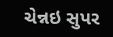ચેન્નઇ સુપર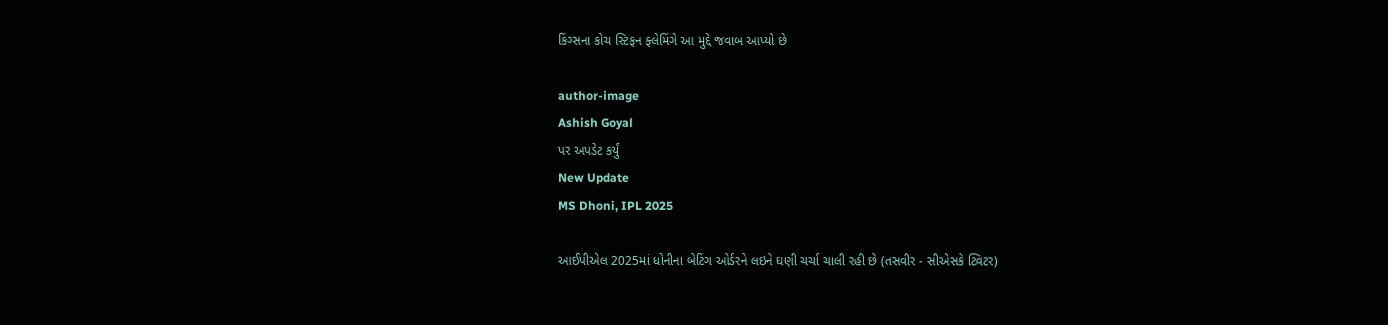કિંગ્સના કોચ સ્ટિફન ફ્લેમિંગે આ મુદ્દે જવાબ આપ્યો છે

author-image
Ashish Goyal
પર અપડેટ કર્યું
New Update
MS Dhoni, IPL 2025

આઈપીએલ 2025માં ધોનીના બેટિંગ ઓર્ડરને લઇને ઘણી ચર્ચા ચાલી રહી છે (તસવીર - સીએસકે ટ્વિટર)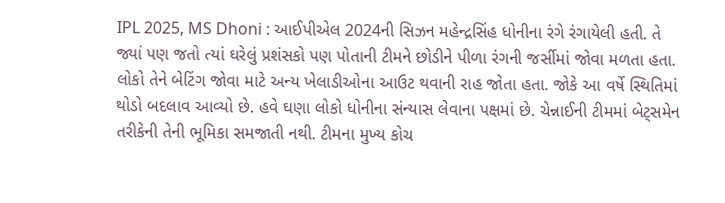IPL 2025, MS Dhoni : આઈપીએલ 2024ની સિઝન મહેન્દ્રસિંહ ધોનીના રંગે રંગાયેલી હતી. તે જ્યાં પણ જતો ત્યાં ઘરેલું પ્રશંસકો પણ પોતાની ટીમને છોડીને પીળા રંગની જર્સીમાં જોવા મળતા હતા. લોકો તેને બેટિંગ જોવા માટે અન્ય ખેલાડીઓના આઉટ થવાની રાહ જોતા હતા. જોકે આ વર્ષે સ્થિતિમાં થોડો બદલાવ આવ્યો છે. હવે ઘણા લોકો ધોનીના સંન્યાસ લેવાના પક્ષમાં છે. ચેન્નાઈની ટીમમાં બેટ્સમેન તરીકેની તેની ભૂમિકા સમજાતી નથી. ટીમના મુખ્ય કોચ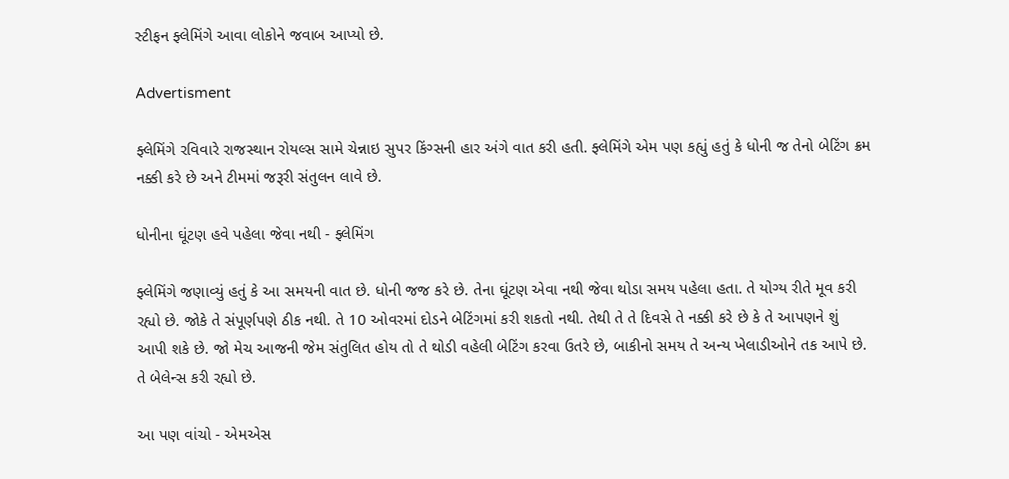સ્ટીફન ફ્લેમિંગે આવા લોકોને જવાબ આપ્યો છે.

Advertisment

ફ્લેમિંગે રવિવારે રાજસ્થાન રોયલ્સ સામે ચેન્નાઇ સુપર કિંગ્સની હાર અંગે વાત કરી હતી. ફ્લેમિંગે એમ પણ કહ્યું હતું કે ધોની જ તેનો બેટિંગ ક્રમ નક્કી કરે છે અને ટીમમાં જરૂરી સંતુલન લાવે છે.

ધોનીના ઘૂંટણ હવે પહેલા જેવા નથી - ફ્લેમિંગ

ફ્લેમિંગે જણાવ્યું હતું કે આ સમયની વાત છે. ધોની જજ કરે છે. તેના ઘૂંટણ એવા નથી જેવા થોડા સમય પહેલા હતા. તે યોગ્ય રીતે મૂવ કરી રહ્યો છે. જોકે તે સંપૂર્ણપણે ઠીક નથી. તે 10 ઓવરમાં દોડને બેટિંગમાં કરી શકતો નથી. તેથી તે તે દિવસે તે નક્કી કરે છે કે તે આપણને શું આપી શકે છે. જો મેચ આજની જેમ સંતુલિત હોય તો તે થોડી વહેલી બેટિંગ કરવા ઉતરે છે, બાકીનો સમય તે અન્ય ખેલાડીઓને તક આપે છે. તે બેલેન્સ કરી રહ્યો છે.

આ પણ વાંચો - એમએસ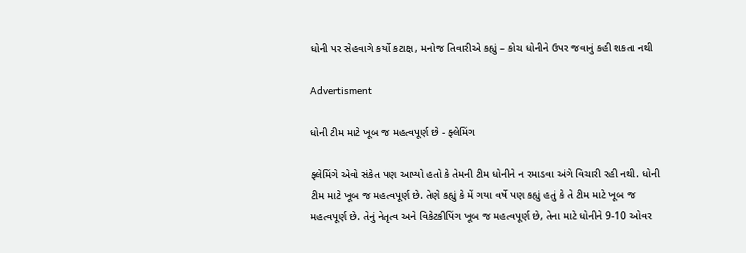ધોની પર સેહવાગે કર્યો કટાક્ષ, મનોજ તિવારીએ કહ્યું – કોચ ધોનીને ઉપર જવાનું કહી શકતા નથી

Advertisment

ધોની ટીમ માટે ખૂબ જ મહત્વપૂર્ણ છે - ફ્લેમિંગ

ફ્લેમિંગે એવો સંકેત પણ આપ્યો હતો કે તેમની ટીમ ધોનીને ન રમાડવા અંગે વિચારી રહી નથી. ધોની ટીમ માટે ખૂબ જ મહત્વપૂર્ણ છે. તેણે કહ્યું કે મેં ગયા વર્ષે પણ કહ્યું હતું કે તે ટીમ માટે ખૂબ જ મહત્વપૂર્ણ છે. તેનું નેતૃત્વ અને વિકેટકીપિંગ ખૂબ જ મહત્વપૂર્ણ છે, તેના માટે ધોનીને 9-10 ઓવર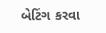બેટિંગ કરવા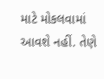માટે મોકલવામાં આવશે નહીં. તેણે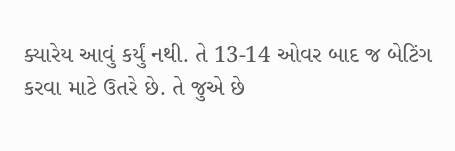ક્યારેય આવું કર્યું નથી. તે 13-14 ઓવર બાદ જ બેટિંગ કરવા માટે ઉતરે છે. તે જુએ છે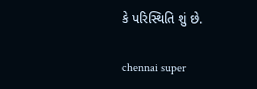કે પરિસ્થિતિ શું છે.

chennai super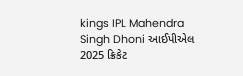kings IPL Mahendra Singh Dhoni આઈપીએલ 2025 ક્રિકેટ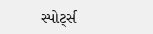સ્પોર્ટ્સ